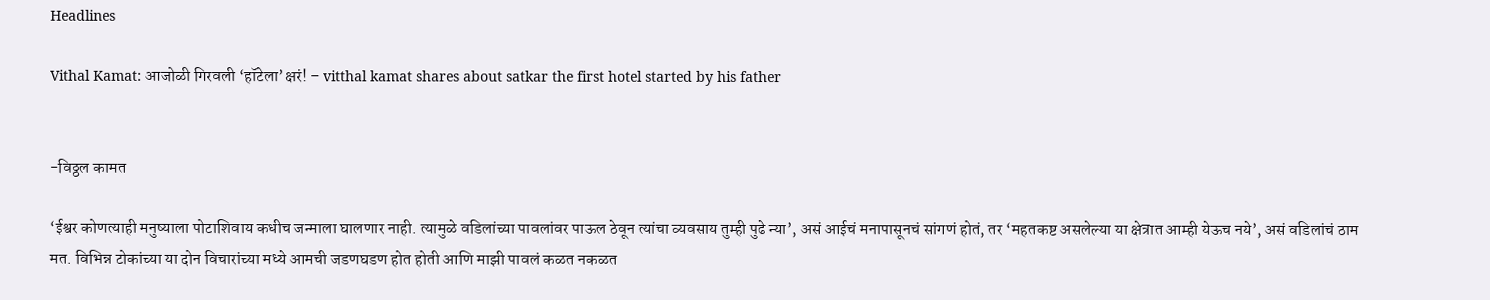Headlines

Vithal Kamat: आजोळी गिरवली ‘हॉटेला’क्षरं! – vitthal kamat shares about satkar the first hotel started by his father


-विठ्ठल कामत

‘ईश्वर कोणत्याही मनुष्याला पोटाशिवाय कधीच जन्माला घालणार नाही. त्यामुळे वडिलांच्या पावलांवर पाऊल ठेवून त्यांचा व्यवसाय तुम्ही पुढे न्या’, असं आईचं मनापासूनचं सांगणं होतं, तर ‘महतकष्ट असलेल्या या क्षेत्रात आम्ही येऊच नये’, असं वडिलांचं ठाम मत. विभिन्न टोकांच्या या दोन विचारांच्या मध्ये आमची जडणघडण होत होती आणि माझी पावलं कळत नकळत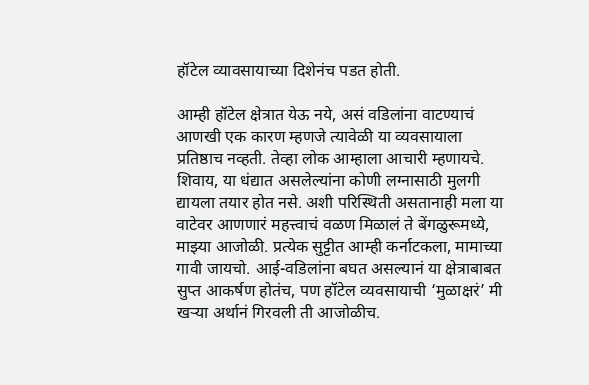हॉटेल व्यावसायाच्या दिशेनंच पडत होती.

आम्ही हॉटेल क्षेत्रात येऊ नये, असं वडिलांना वाटण्याचं आणखी एक कारण म्हणजे त्यावेळी या व्यवसायाला प्रतिष्ठाच नव्हती. तेव्हा लोक आम्हाला आचारी म्हणायचे. शिवाय, या धंद्यात असलेल्यांना कोणी लग्नासाठी मुलगी द्यायला तयार होत नसे. अशी परिस्थिती असतानाही मला या वाटेवर आणणारं महत्त्वाचं वळण मिळालं ते बेंगळुरूमध्ये, माझ्या आजोळी. प्रत्येक सुट्टीत आम्ही कर्नाटकला, मामाच्या गावी जायचो. आई-वडिलांना बघत असल्यानं या क्षेत्राबाबत सुप्त आकर्षण होतंच, पण हॉटेल व्यवसायाची ‘मुळाक्षरं’ मी खऱ्या अर्थानं गिरवली ती आजोळीच.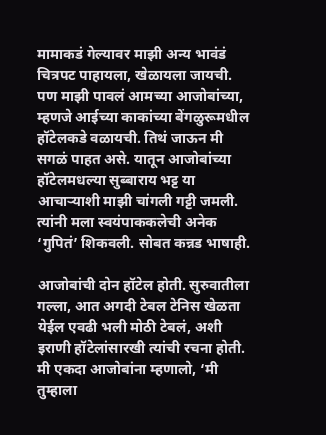मामाकडं गेल्यावर माझी अन्य भावंडं चित्रपट पाहायला, खेळायला जायची. पण माझी पावलं आमच्या आजोबांच्या, म्हणजे आईच्या काकांच्या बेंगळुरूमधील हॉटेलकडे वळायची. तिथं जाऊन मी सगळं पाहत असे. यातून आजोबांच्या हॉटेलमधल्या सुब्बाराय भट्ट या आचाऱ्याशी माझी चांगली गट्टी जमली. त्यांनी मला स्वयंपाककलेची अनेक ‘गुपितं’ शिकवली. सोबत कन्नड भाषाही.

आजोबांची दोन हॉटेल होती. सुरुवातीला गल्ला, आत अगदी टेबल टेनिस खेळता येईल एवढी भली मोठी टेबलं, अशी इराणी हॉटेलांसारखी त्यांची रचना होती. मी एकदा आजोबांना म्हणालो, ‘मी तुम्हाला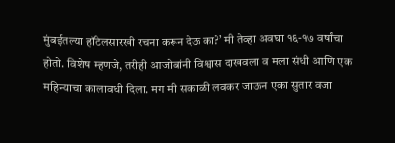मुंबईतल्या हॉटेलसारखी रचना करून देऊ का?’ मी तेव्हा अवघा १६-१७ वर्षांचा होतो. विशेष म्हणजे, तरीही आजोबांनी विश्वास दाखवला व मला संधी आणि एक महिन्याचा कालावधी दिला. मग मी सकाळी लवकर जाऊन एका सुतार वजा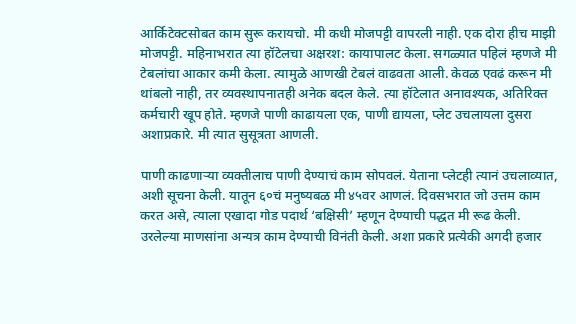आर्किटेक्टसोबत काम सुरू करायचो. मी कधी मोजपट्टी वापरली नाही. एक दोरा हीच माझी मोजपट्टी. महिनाभरात त्या हॉटेलचा अक्षरश: कायापालट केला. सगळ्यात पहिलं म्हणजे मी टेबलांचा आकार कमी केला. त्यामुळे आणखी टेबलं वाढवता आली. केवळ एवढं करून मी थांबलो नाही, तर व्यवस्थापनातही अनेक बदल केले. त्या हॉटेलात अनावश्यक, अतिरिक्त कर्मचारी खूप होते. म्हणजे पाणी काढायला एक, पाणी द्यायला, प्लेट उचलायला दुसरा अशाप्रकारे. मी त्यात सुसूत्रता आणली.

पाणी काढणाऱ्या व्यक्तीलाच पाणी देण्याचं काम सोपवलं. येताना प्लेटही त्यानं उचलाव्यात, अशी सूचना केली. यातून ६०चं मनुष्यबळ मी ४५वर आणलं. दिवसभरात जो उत्तम काम करत असे, त्याला एखादा गोड पदार्थ ‘बक्षिसी’ म्हणून देण्याची पद्धत मी रूढ केली. उरलेल्या माणसांना अन्यत्र काम देण्याची विनंती केली. अशा प्रकारे प्रत्येकी अगदी हजार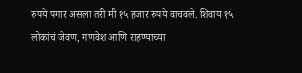रुपये पगार असला तरी मी १५ हजार रुपये वाचवले. शिवाय १५ लोकांचं जेवण, गणवेश आणि राहण्याच्या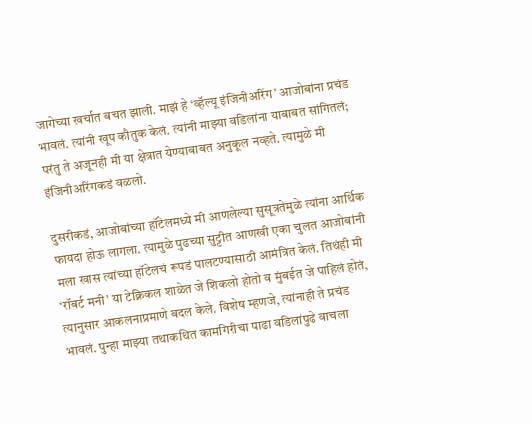जागेच्या खर्चात बचत झाली. माझं हे ‘व्हॅल्यू इंजिनीअरिंग’ आजोबांना प्रचंड भावलं. त्यांनी खूप कौतुक केलं. त्यांनी माझ्या वडिलांना याबाबत सांगितलं; परंतु ते अजूनही मी या क्षेत्रात येण्याबाबत अनुकूल नव्हते. त्यामुळे मी इंजिनीअरिंगकडं वळलो.

दुसरीकडं, आजोबांच्या हॉटेलमध्ये मी आणलेल्या सुसूत्रतेमुळे त्यांना आर्थिक फायदा होऊ लागला. त्यामुळे पुढच्या सुट्टीत आणखी एका चुलत आजोबांनी मला खास त्यांच्या हॉटेलचं रूपडं पालटण्यासाठी आमंत्रित केलं. तिथंही मी ‘रॉबर्ट मनी’ या टेक्निकल शाळेत जे शिकलो होतो व मुंबईत जे पाहिलं होतं, त्यानुसार आकलनाप्रमाणे बदल केले. विशेष म्हणजे, त्यांनाही ते प्रचंड भावलं. पुन्हा माझ्या तथाकथित कामगिरीचा पाढा वडिलांपुढे वाचला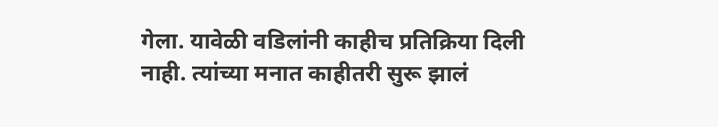गेला. यावेळी वडिलांनी काहीच प्रतिक्रिया दिली नाही. त्यांच्या मनात काहीतरी सुरू झालं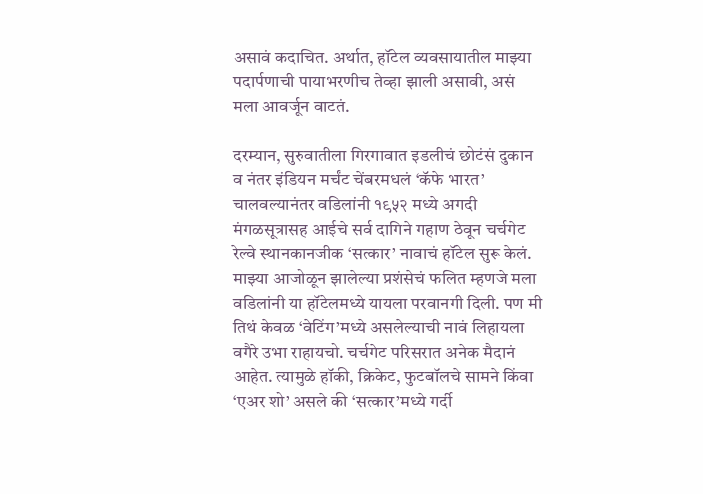असावं कदाचित. अर्थात, हॉटेल व्यवसायातील माझ्या पदार्पणाची पायाभरणीच तेव्हा झाली असावी, असं मला आवर्जून वाटतं.

दरम्यान, सुरुवातीला गिरगावात इडलीचं छोटंसं दुकान व नंतर इंडियन मर्चंट चेंबरमधलं ‘कॅफे भारत’ चालवल्यानंतर वडिलांनी १९५२ मध्ये अगदी मंगळसूत्रासह आईचे सर्व दागिने गहाण ठेवून चर्चगेट रेल्वे स्थानकानजीक ‘सत्कार’ नावाचं हॉटेल सुरू केलं. माझ्या आजोळून झालेल्या प्रशंसेचं फलित म्हणजे मला वडिलांनी या हॉटेलमध्ये यायला परवानगी दिली. पण मी तिथं केवळ ‘वेटिंग’मध्ये असलेल्याची नावं लिहायला वगैरे उभा राहायचो. चर्चगेट परिसरात अनेक मैदानं आहेत. त्यामुळे हॉकी, क्रिकेट, फुटबॉलचे सामने किंवा ‘एअर शो’ असले की ‘सत्कार’मध्ये गर्दी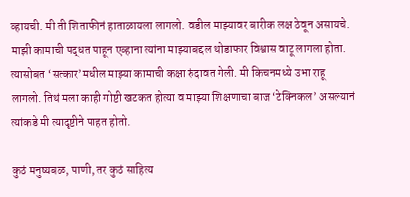व्हायची. मी ती शिताफीनं हाताळायला लागलो. वडील माझ्यावर बारीक लक्ष ठेवून असायचे. माझी कामाची पद्धत पाहून एव्हाना त्यांना माझ्याबद्दल थोडाफार विश्वास वाटू लागला होता. त्यासोबत ‘सत्कार’मधील माझ्या कामाची कक्षा रुंदावत गेली. मी किचनमध्ये उभा राहू लागलो. तिथं मला काही गोष्टी खटकत होत्या व माझ्या शिक्षणाचा बाज ‘टेक्निकल’ असल्यानं त्यांकडे मी त्यादृष्टीने पाहत होतो.

कुठं मनुष्यबळ, पाणी, तर कुठं साहित्य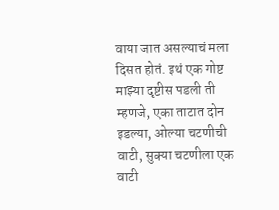वाया जात असल्याचं मला दिसत होतं. इथं एक गोष्ट माझ्या दृष्टीस पडली ती म्हणजे, एका ताटात दोन इडल्या, ओल्या चटणीची वाटी, सुक्या चटणीला एक वाटी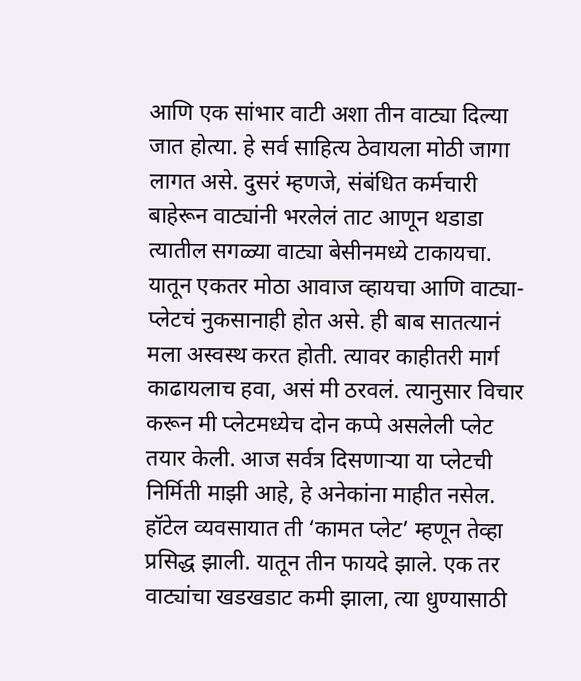आणि एक सांभार वाटी अशा तीन वाट्या दिल्या जात होत्या. हे सर्व साहित्य ठेवायला मोठी जागा लागत असे. दुसरं म्हणजे, संबंधित कर्मचारी बाहेरून वाट्यांनी भरलेलं ताट आणून थडाडा त्यातील सगळ्या वाट्या बेसीनमध्ये टाकायचा. यातून एकतर मोठा आवाज व्हायचा आणि वाट्या-प्लेटचं नुकसानाही होत असे. ही बाब सातत्यानं मला अस्वस्थ करत होती. त्यावर काहीतरी मार्ग काढायलाच हवा, असं मी ठरवलं. त्यानुसार विचार करून मी प्लेटमध्येच दोन कप्पे असलेली प्लेट तयार केली. आज सर्वत्र दिसणाऱ्या या प्लेटची निर्मिती माझी आहे, हे अनेकांना माहीत नसेल. हॉटेल व्यवसायात ती ‘कामत प्लेट’ म्हणून तेव्हा प्रसिद्ध झाली. यातून तीन फायदे झाले. एक तर वाट्यांचा खडखडाट कमी झाला, त्या धुण्यासाठी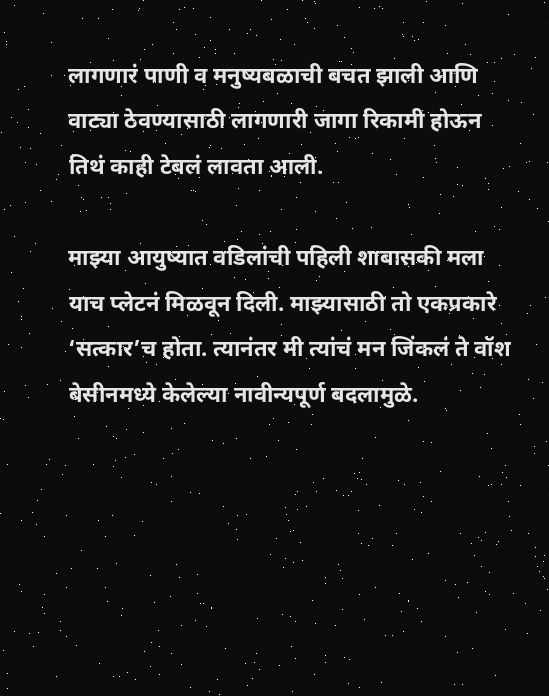लागणारं पाणी व मनुष्यबळाची बचत झाली आणि वाट्या ठेवण्यासाठी लागणारी जागा रिकामी होऊन तिथं काही टेबलं लावता आली.

माझ्या आयुष्यात वडिलांची पहिली शाबासकी मला याच प्लेटनं मिळवून दिली. माझ्यासाठी तो एकप्रकारे ‘सत्कार’च होता. त्यानंतर मी त्यांचं मन जिंकलं ते वॉश बेसीनमध्ये केलेल्या नावीन्यपूर्ण बदलामुळे.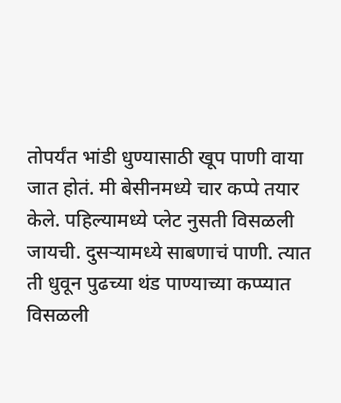तोपर्यंत भांडी धुण्यासाठी खूप पाणी वाया जात होतं. मी बेसीनमध्ये चार कप्पे तयार केले. पहिल्यामध्ये प्लेट नुसती विसळली जायची. दुसऱ्यामध्ये साबणाचं पाणी. त्यात ती धुवून पुढच्या थंड पाण्याच्या कप्प्यात विसळली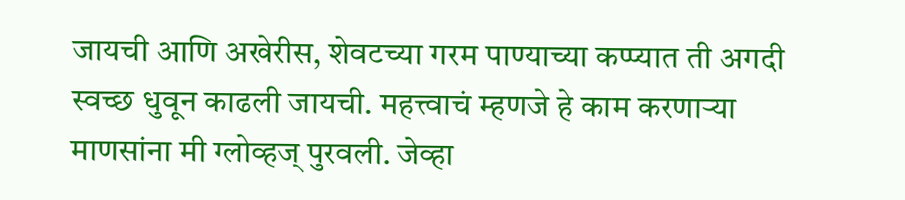जायची आणि अखेरीस, शेवटच्या गरम पाण्याच्या कप्प्यात ती अगदी स्वच्छ धुवून काढली जायची. महत्त्वाचं म्हणजे हे काम करणाऱ्या माणसांना मी ग्लोव्हज् पुरवली. जेव्हा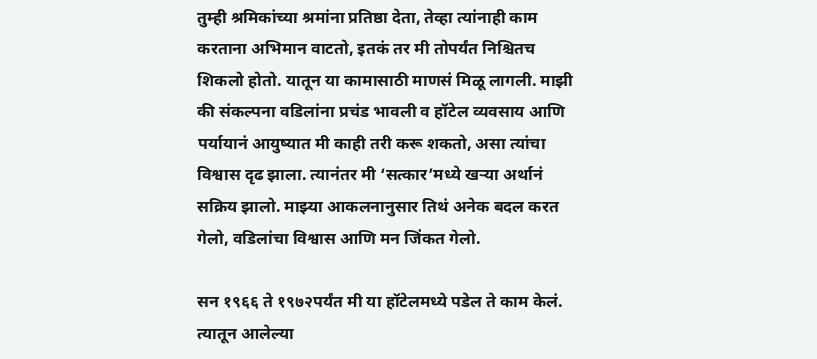तुम्ही श्रमिकांच्या श्रमांना प्रतिष्ठा देता, तेव्हा त्यांनाही काम करताना अभिमान वाटतो, इतकं तर मी तोपर्यंत निश्चितच शिकलो होतो. यातून या कामासाठी माणसं मिळू लागली. माझी की संकल्पना वडिलांना प्रचंड भावली व हॉटेल व्यवसाय आणि पर्यायानं आयुष्यात मी काही तरी करू शकतो, असा त्यांचा विश्वास दृढ झाला. त्यानंतर मी ‘सत्कार’मध्ये खऱ्या अर्थानं सक्रिय झालो. माझ्या आकलनानुसार तिथं अनेक बदल करत गेलो, वडिलांचा विश्वास आणि मन जिंकत गेलो.

सन १९६६ ते १९७२पर्यंत मी या हॉटेलमध्ये पडेल ते काम केलं. त्यातून आलेल्या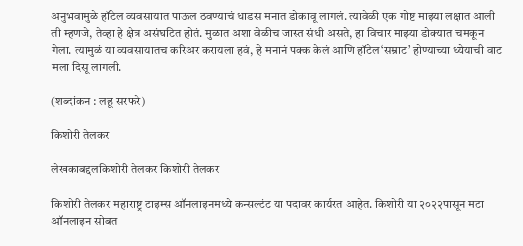अनुभवामुळे हॉटेल व्यवसायात पाऊल ठवण्याचं धाडस मनात डोकावू लागलं. त्यावेळी एक गोष्ट माझ्या लक्षात आली ती म्हणजे, तेव्हा हे क्षेत्र असंघटित होतं. मुळात अशा वेळीच जास्त संधी असते, हा विचार माझ्या डोक्यात चमकून गेला. त्यामुळं या व्यवसायातच करिअर करायला हवं, हे मनानं पक्क केलं आणि हॉटेल‘सम्राट’ होण्याच्या ध्येयाची वाट मला दिसू लागली.

(शब्दांकन : लहू सरफरे)

किशोरी तेलकर

लेखकाबद्दलकिशोरी तेलकर किशोरी तेलकर

किशोरी तेलकर महाराष्ट्र टाइम्स ऑनलाइनमध्ये कन्सल्टंट या पदावर कार्यरत आहेत. किशोरी या २०२२पासून मटा ऑनलाइन सोबत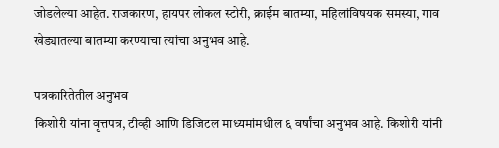जोडलेल्या आहेत. राजकारण, हायपर लोकल स्टोरी, क्राईम बातम्या, महिलांविषयक समस्या, गाव खेड्यातल्या बातम्या करण्याचा त्यांचा अनुभव आहे.

पत्रकारितेतील अनुभव
किशोरी यांना वृत्तपत्र, टीव्ही आणि डिजिटल माध्यमांमधील ६ वर्षांचा अनुभव आहे. किशोरी यांनी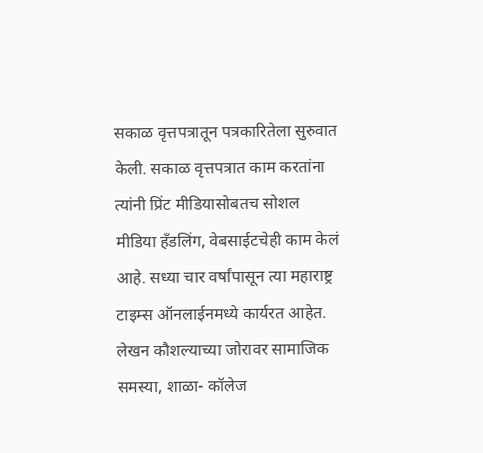सकाळ वृत्तपत्रातून पत्रकारितेला सुरुवात केली. सकाळ वृत्तपत्रात काम करतांना त्यांनी प्रिंट मीडियासोबतच सोशल मीडिया हॅंडलिंग, वेबसाईटचेही काम केलं आहे. सध्या चार वर्षांपासून त्या महाराष्ट्र टाइम्स ऑनलाईनमध्ये कार्यरत आहेत. लेखन कौशल्याच्या जोरावर सामाजिक समस्या, शाळा- कॉलेज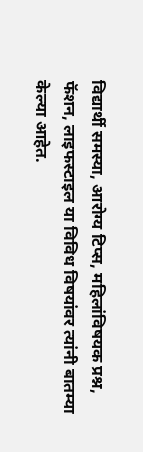विद्यार्थी समस्या, आरोग्य टिप्स, महिलांविषयक प्रश्न, फॅशन, लाइफस्टाइल या विविध विषयांवर त्यांनी बातम्या केल्या आहेत.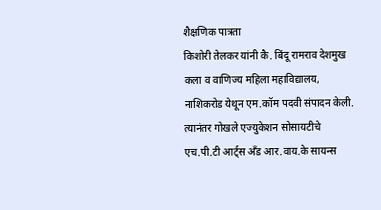शैक्षणिक पात्रता
किशोरी तेलकर यांनी कै. बिंदू रामराव देशमुख कला व वाणिज्य महिला महाविद्यालय, नाशिकरोड येथून एम.कॉम पदवी संपादन केली. त्यानंतर गोखले एज्युकेशन सोसायटीचे एच.पी.टी आर्ट्स अँड आर.वाय.के सायन्स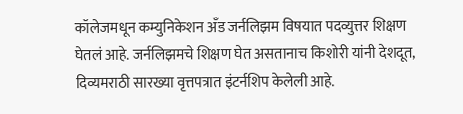कॉलेजमधून कम्युनिकेशन अँड जर्नलिझम विषयात पदव्युत्तर शिक्षण घेतलं आहे. जर्नलिझमचे शिक्षण घेत असतानाच किशोरी यांनी देशदूत, दिव्यमराठी सारख्या वृत्तपत्रात इंटर्नशिप केलेली आहे.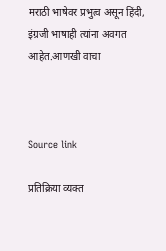मराठी भाषेवर प्रभुत्व असून हिंदी, इंग्रजी भाषाही त्यांना अवगत आहेत.आणखी वाचा



Source link

प्रतिक्रिया व्यक्त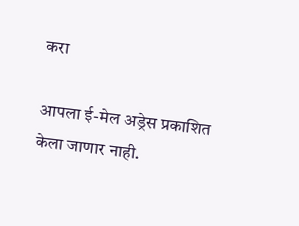करा

आपला ई-मेल अड्रेस प्रकाशित केला जाणार नाही.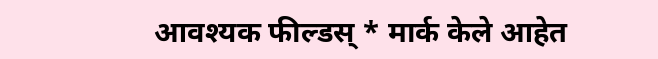आवश्यक फील्डस् * मार्क केले आहेत